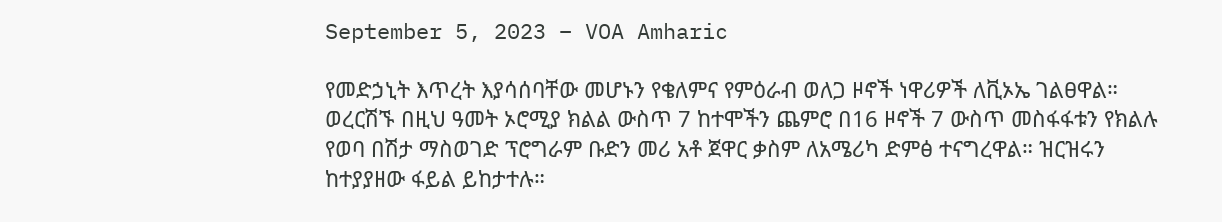September 5, 2023 – VOA Amharic

የመድኃኒት እጥረት እያሳሰባቸው መሆኑን የቄለምና የምዕራብ ወለጋ ዞኖች ነዋሪዎች ለቪኦኤ ገልፀዋል። ወረርሽኙ በዚህ ዓመት ኦሮሚያ ክልል ውስጥ 7 ከተሞችን ጨምሮ በ16 ዞኖች 7 ውስጥ መስፋፋቱን የክልሉ የወባ በሽታ ማስወገድ ፕሮግራም ቡድን መሪ አቶ ጀዋር ቃስም ለአሜሪካ ድምፅ ተናግረዋል። ዝርዝሩን ከተያያዘው ፋይል ይከታተሉ።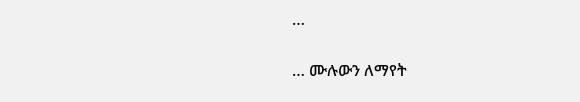…

… ሙሉውን ለማየት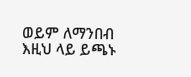ወይም ለማንበብ እዚህ ላይ ይጫኑ